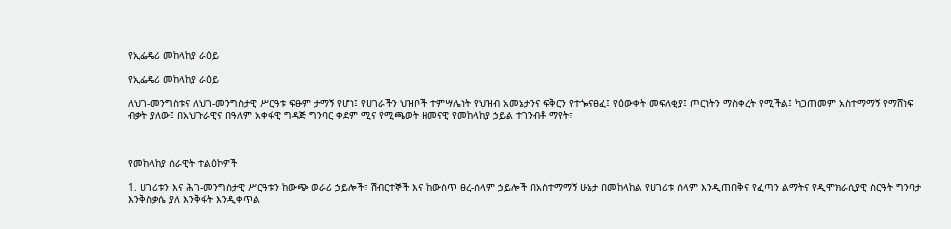የኢፌዴሪ መከላከያ ራዕይ

የኢፌዴሪ መከላከያ ራዕይ

ለህገ-መንግስቱና ለህገ-መንግስታዊ ሥርዓቱ ፍፁም ታማኝ የሆነ፤ የሀገራችን ህዝቦች ተምሣሌነት የህዝብ አመኔታንና ፍቅርን የተጐናፀፈ፤ የዕውቀት መፍለቂያ፤ ጦርነትን ማስቀረት የሚችል፤ ካጋጠመም አስተማማኝ የማሸነፍ ብቃት ያለው፤ በአህጉራዊና በዓለም አቀፋዊ ግዳጅ ግንባር ቀደም ሚና የሚጫወት ዘመናዊ የመከላከያ ኃይል ተገንብቶ ማየት፣



የመከላከያ ሰራዊት ተልዕኮዎች

1. ሀገሪቱን እና ሕገ-መንግስታዊ ሥርዓቱን ከውጭ ወራሪ ኃይሎች፣ ሽብርተኞች እና ከውስጥ ፀረ-ሰላም ኃይሎች በአስተማማኝ ሁኔታ በመከላከል የሀገሪቱ ሰላም እንዲጠበቅና የፈጣን ልማትና የዲሞክራሲያዊ ስርዓት ግንባታ እንቅስቃሴ ያለ እንቅፋት እንዲቀጥል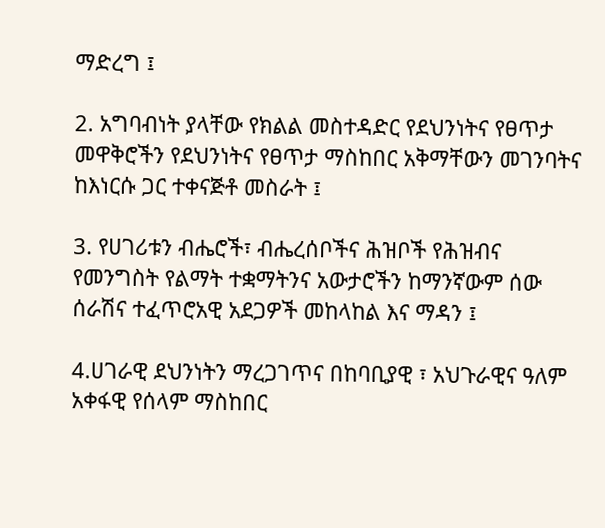ማድረግ ፤

2. አግባብነት ያላቸው የክልል መስተዳድር የደህንነትና የፀጥታ መዋቅሮችን የደህንነትና የፀጥታ ማስከበር አቅማቸውን መገንባትና ከእነርሱ ጋር ተቀናጅቶ መስራት ፤

3. የሀገሪቱን ብሔሮች፣ ብሔረሰቦችና ሕዝቦች የሕዝብና የመንግስት የልማት ተቋማትንና አውታሮችን ከማንኛውም ሰው ሰራሽና ተፈጥሮአዊ አደጋዎች መከላከል እና ማዳን ፤

4.ሀገራዊ ደህንነትን ማረጋገጥና በከባቢያዊ ፣ አህጉራዊና ዓለም አቀፋዊ የሰላም ማስከበር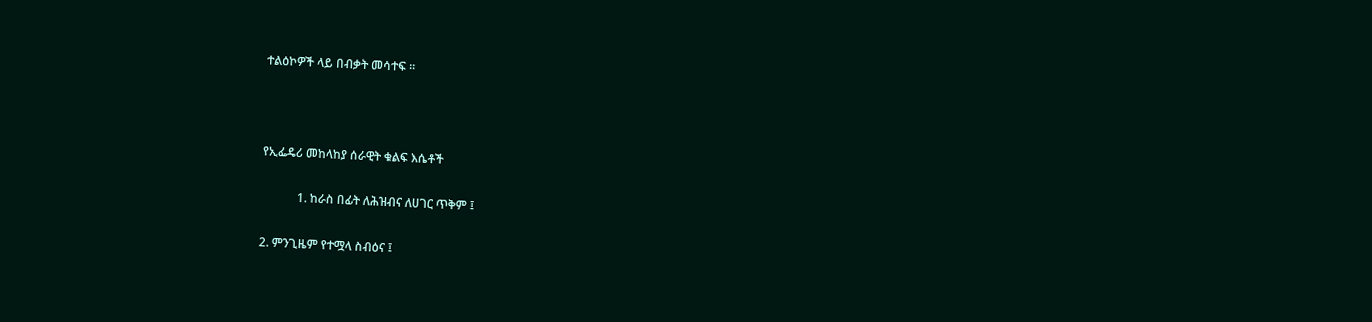ተልዕኮዎች ላይ በብቃት መሳተፍ ፡፡



የኢፌዴሪ መከላከያ ሰራዊት ቁልፍ እሴቶች

            1. ከራስ በፊት ለሕዝብና ለሀገር ጥቅም ፤

2. ምንጊዜም የተሟላ ስብዕና ፤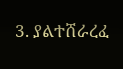3. ያልተሸራረፈ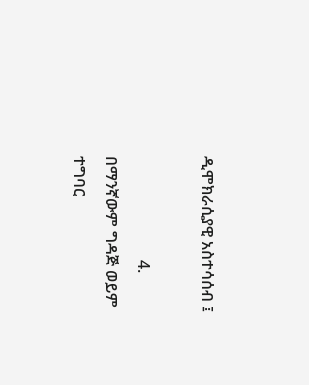ዲሞክራሲያዊ አስተሳሰብ ፤

                          4. በማንኛውም ግዳጅ ወይም ተግባር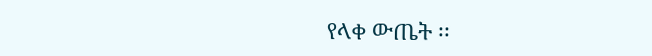የላቀ ውጤት ፡፡